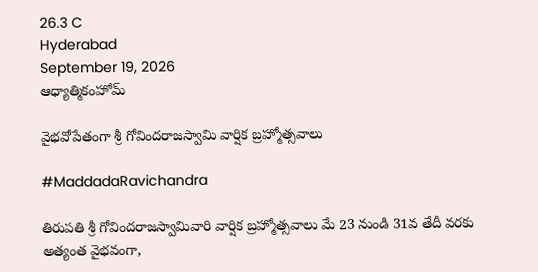26.3 C
Hyderabad
September 19, 2026
ఆధ్యాత్మికంహోమ్

వైభవోపేతంగా శ్రీ గోవిందరాజస్వామి వార్షిక బ్రహ్మోత్సవాలు

#MaddadaRavichandra

తిరుపతి శ్రీ గోవిందరాజస్వామివారి వార్షిక బ్రహ్మోత్సవాలు మే 23 నుండి 31వ తేదీ వరకు అత్యంత వైభవంగా,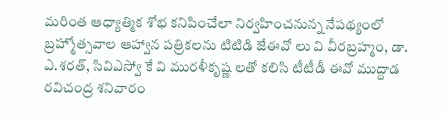మరింత ఆధ్యాత్మిక శోభ కనిపించేలా నిర్వహించనున్న నేపథ్యంలో బ్రహ్మోత్సవాల ఆహ్వాన పత్రికలను టిటిడి జేఈవో లు వి వీరబ్రహ్మం, డా. ఎ.శరత్, సివిఎస్వో కే వి మురళీకృష్ణ లతో కలిసి టీటీడీ ఈవో ముద్దాడ రవిచంద్ర శనివారం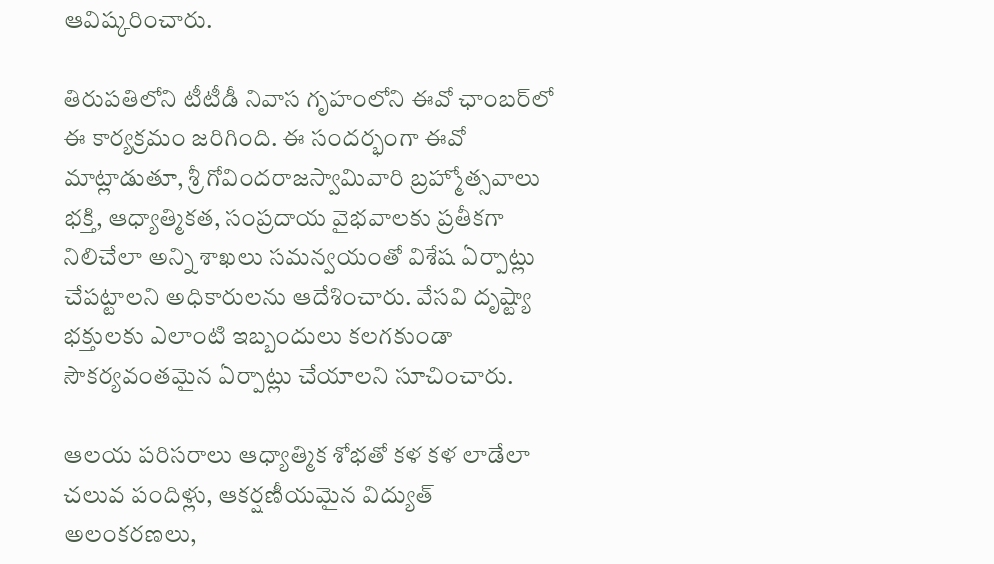ఆవిష్కరించారు.

తిరుపతిలోని టీటీడీ నివాస గృహంలోని ఈవో ఛాంబర్‌లో ఈ కార్యక్రమం జరిగింది. ఈ సందర్భంగా ఈవో మాట్లాడుతూ, శ్రీ గోవిందరాజస్వామివారి బ్రహ్మోత్సవాలు భక్తి, ఆధ్యాత్మికత, సంప్రదాయ వైభవాలకు ప్రతీకగా నిలిచేలా అన్ని శాఖలు సమన్వయంతో విశేష ఏర్పాట్లు చేపట్టాలని అధికారులను ఆదేశించారు. వేసవి దృష్ట్యా భక్తులకు ఎలాంటి ఇబ్బందులు కలగకుండా సౌకర్యవంతమైన ఏర్పాట్లు చేయాలని సూచించారు.

ఆలయ పరిసరాలు ఆధ్యాత్మిక శోభతో కళ కళ లాడేలా చలువ పందిళ్లు, ఆకర్షణీయమైన విద్యుత్ అలంకరణలు,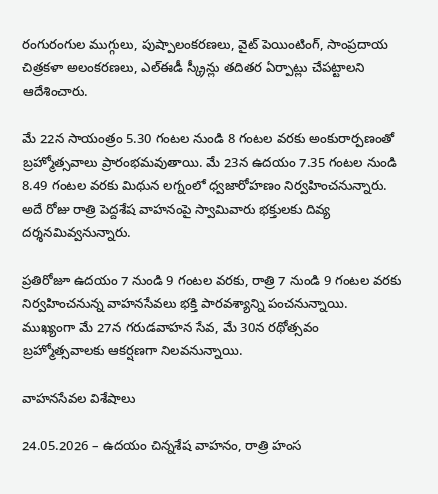రంగురంగుల ముగ్గులు, పుష్పాలంకరణలు, వైట్ పెయింటింగ్‌, సాంప్రదాయ చిత్రకళా అలంకరణలు, ఎల్‌ఈడీ స్క్రీన్లు తదితర ఏర్పాట్లు చేపట్టాలని ఆదేశించారు.

మే 22న సాయంత్రం 5.30 గంటల నుండి 8 గంటల వరకు అంకురార్పణంతో బ్రహ్మోత్సవాలు ప్రారంభమవుతాయి. మే 23న ఉదయం 7.35 గంటల నుండి 8.49 గంటల వరకు మిథున లగ్నంలో ధ్వజారోహణం నిర్వహించనున్నారు. అదే రోజు రాత్రి పెద్దశేష వాహనంపై స్వామివారు భక్తులకు దివ్య దర్శనమివ్వనున్నారు.

ప్రతిరోజూ ఉదయం 7 నుండి 9 గంటల వరకు, రాత్రి 7 నుండి 9 గంటల వరకు నిర్వహించనున్న వాహనసేవలు భక్తి పారవశ్యాన్ని పంచనున్నాయి. ముఖ్యంగా మే 27న గరుడవాహన సేవ, మే 30న రథోత్సవం బ్రహ్మోత్సవాలకు ఆకర్షణగా నిలవనున్నాయి.

వాహనసేవల విశేషాలు

24.05.2026 – ఉదయం చిన్నశేష వాహనం, రాత్రి హంస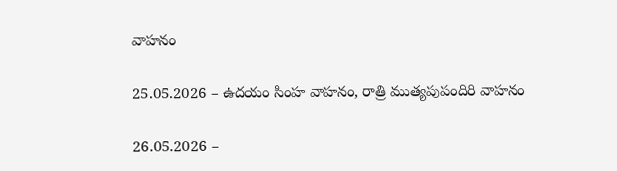వాహనం

25.05.2026 – ఉదయం సింహ వాహనం, రాత్రి ముత్యపుపందిరి వాహనం

26.05.2026 –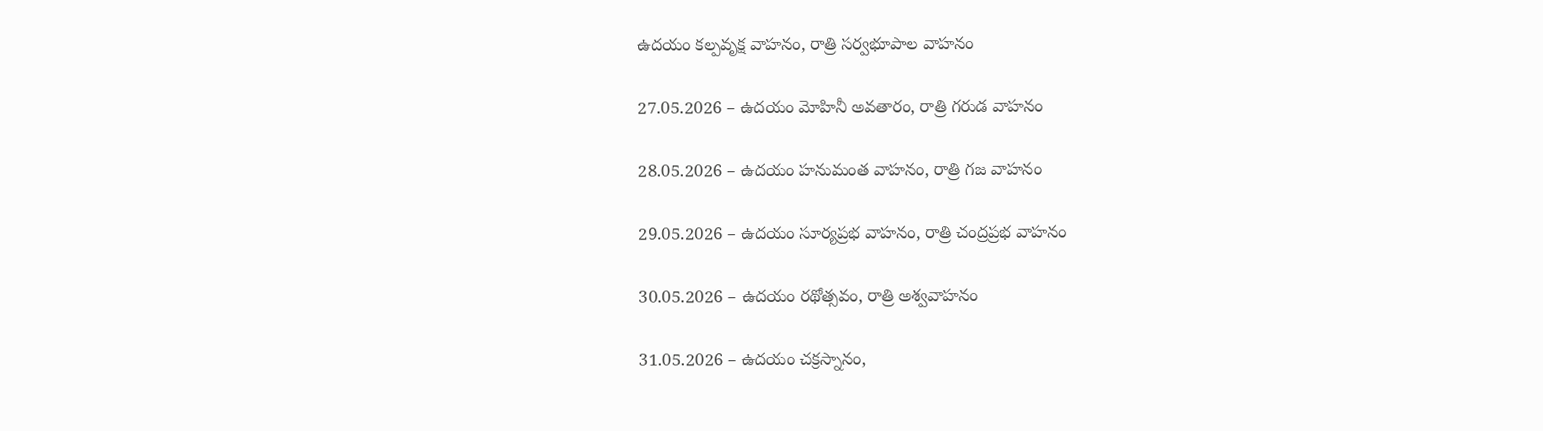ఉదయం కల్పవృక్ష వాహనం, రాత్రి సర్వభూపాల వాహనం

27.05.2026 – ఉదయం మోహినీ అవతారం, రాత్రి గరుడ వాహనం

28.05.2026 – ఉదయం హనుమంత వాహనం, రాత్రి గజ వాహనం

29.05.2026 – ఉదయం సూర్యప్రభ వాహనం, రాత్రి చంద్రప్రభ వాహనం

30.05.2026 – ఉదయం రథోత్సవం, రాత్రి అశ్వవాహనం

31.05.2026 – ఉదయం చక్రస్నానం,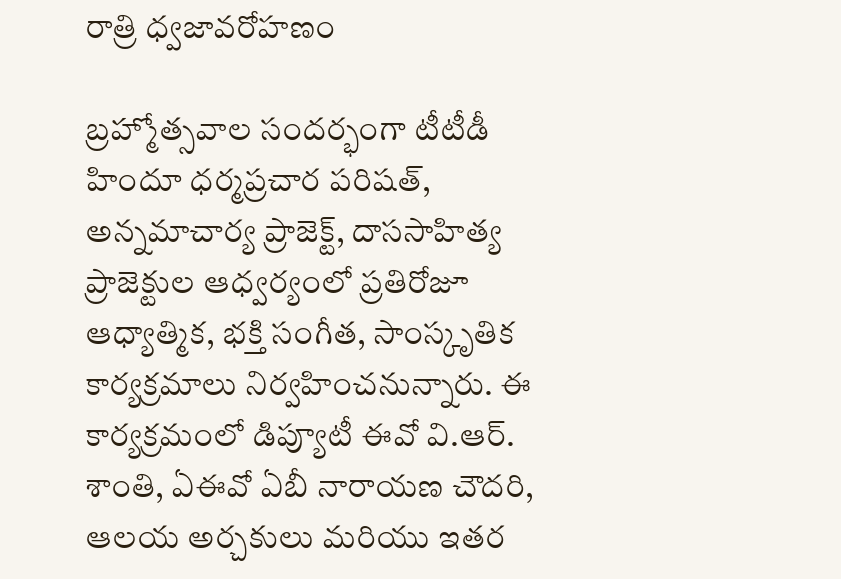రాత్రి ధ్వజావరోహణం

బ్రహ్మోత్సవాల సందర్భంగా టీటీడీ హిందూ ధర్మప్రచార పరిషత్‌, అన్నమాచార్య ప్రాజెక్ట్‌, దాససాహిత్య ప్రాజెక్టుల ఆధ్వర్యంలో ప్రతిరోజూ ఆధ్యాత్మిక, భక్తి సంగీత, సాంస్కృతిక కార్యక్రమాలు నిర్వహించనున్నారు. ఈ కార్యక్రమంలో డిప్యూటీ ఈవో వి.ఆర్. శాంతి, ఏఈవో ఏబీ నారాయణ చౌదరి, ఆలయ అర్చకులు మరియు ఇతర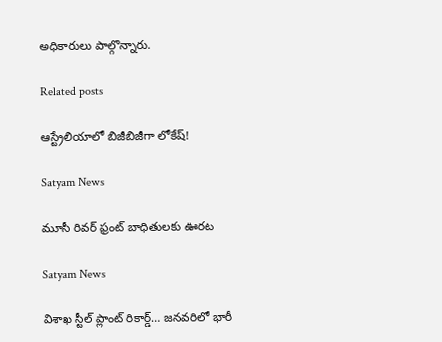అధికారులు పాల్గొన్నారు.

Related posts

ఆస్ట్రేలియాలో బిజీబిజీగా లోకేష్‌!

Satyam News

మూసీ రివర్ ఫ్రంట్ బాధితులకు ఊరట

Satyam News

విశాఖ స్టీల్ ప్లాంట్‌ రికార్డ్‌… జనవరిలో భారీ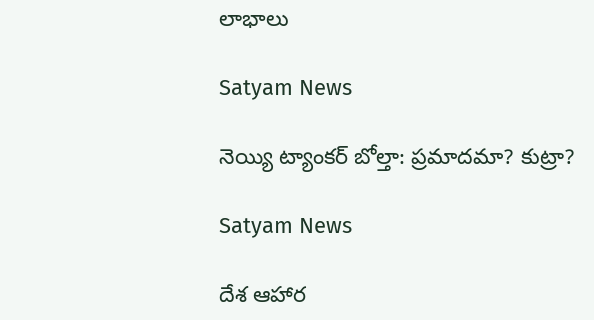లాభాలు

Satyam News

నెయ్యి ట్యాంకర్ బోల్తా: ప్రమాదమా? కుట్రా?

Satyam News

దేశ ఆహార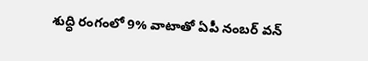శుద్ధి రంగంలో 9% వాటాతో ఏపీ నంబర్ వన్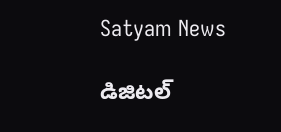Satyam News

డిజిటల్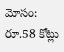మోసం: రూ.58 కోట్లు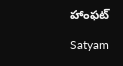హాంఫట్

Satyam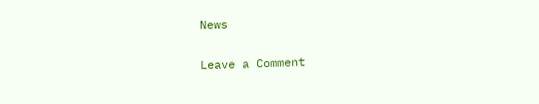News

Leave a Comment